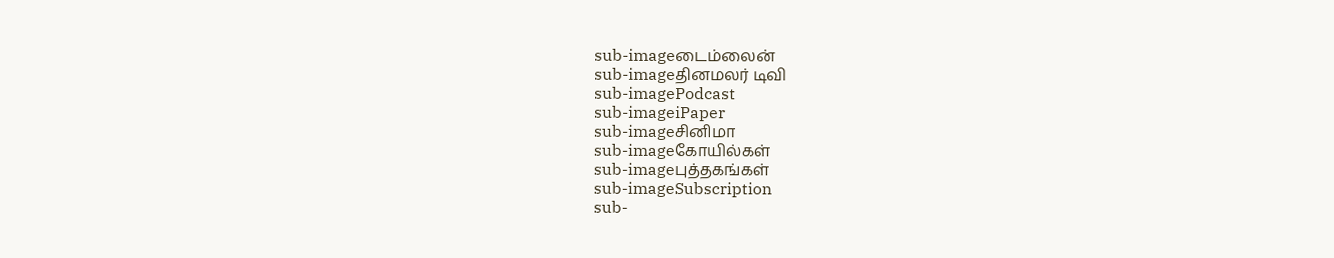sub-imageடைம்லைன்
sub-imageதினமலர் டிவி
sub-imagePodcast
sub-imageiPaper
sub-imageசினிமா
sub-imageகோயில்கள்
sub-imageபுத்தகங்கள்
sub-imageSubscription
sub-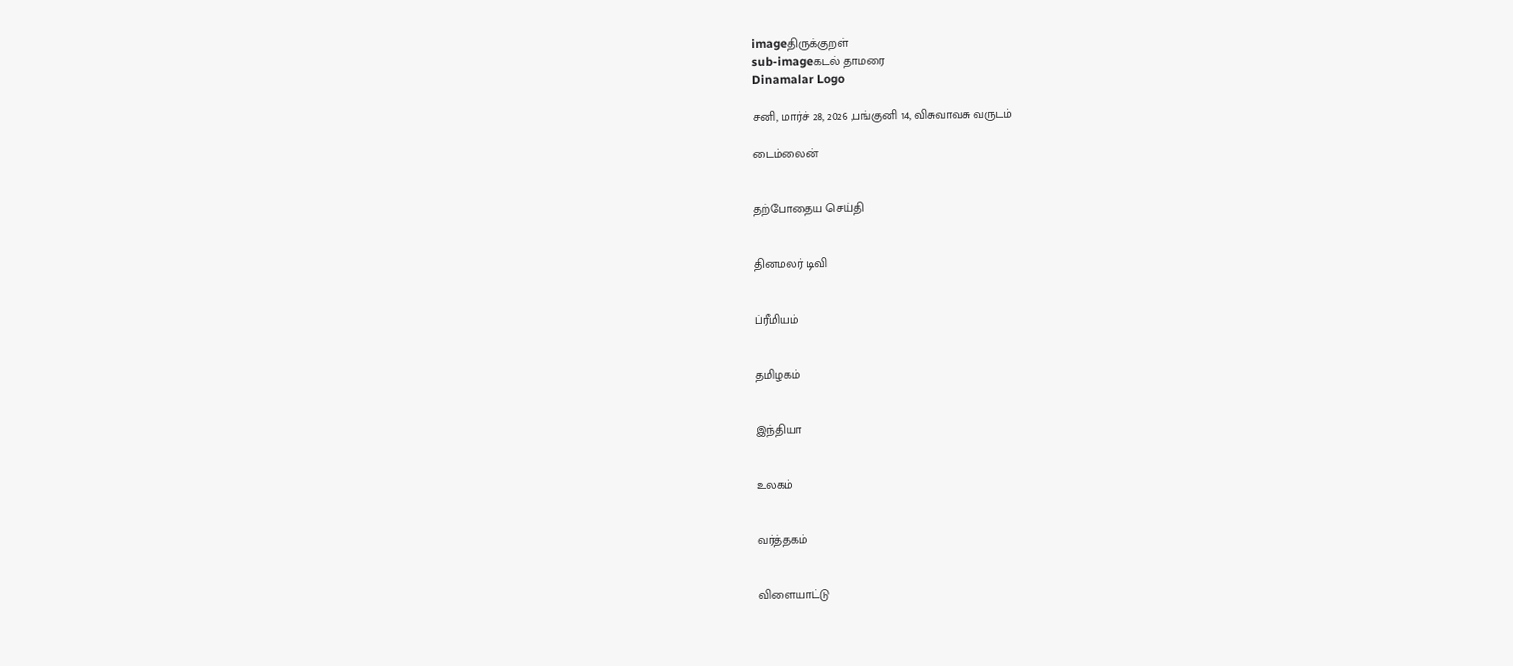imageதிருக்குறள்
sub-imageகடல் தாமரை
Dinamalar Logo

சனி, மார்ச் 28, 2026 ,பங்குனி 14, விசுவாவசு வருடம்

டைம்லைன்


தற்போதைய செய்தி


தினமலர் டிவி


ப்ரீமியம்


தமிழகம்


இந்தியா


உலகம்


வர்த்தகம்


விளையாட்டு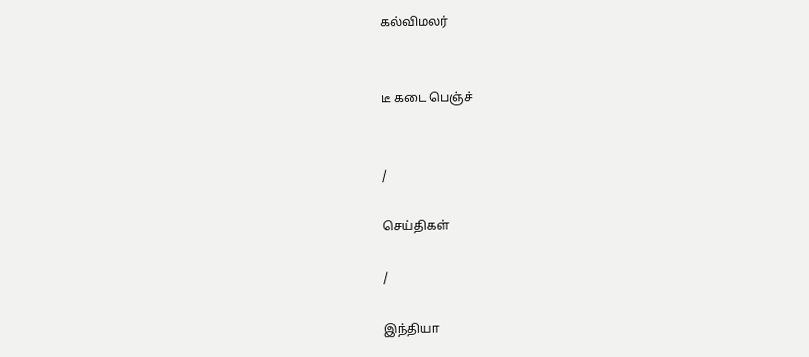கல்விமலர்


டீ கடை பெஞ்ச்


/

செய்திகள்

/

இந்தியா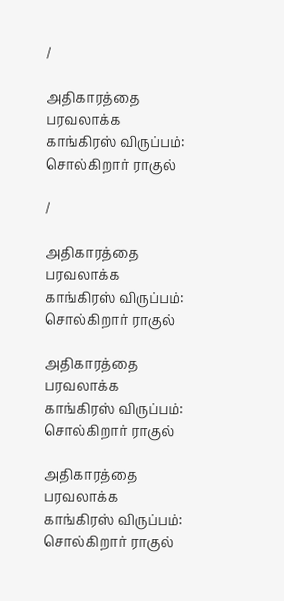/

அதிகாரத்தை பரவலாக்க காங்கிரஸ் விருப்பம்: சொல்கிறார் ராகுல்

/

அதிகாரத்தை பரவலாக்க காங்கிரஸ் விருப்பம்: சொல்கிறார் ராகுல்

அதிகாரத்தை பரவலாக்க காங்கிரஸ் விருப்பம்: சொல்கிறார் ராகுல்

அதிகாரத்தை பரவலாக்க காங்கிரஸ் விருப்பம்: சொல்கிறார் ராகுல்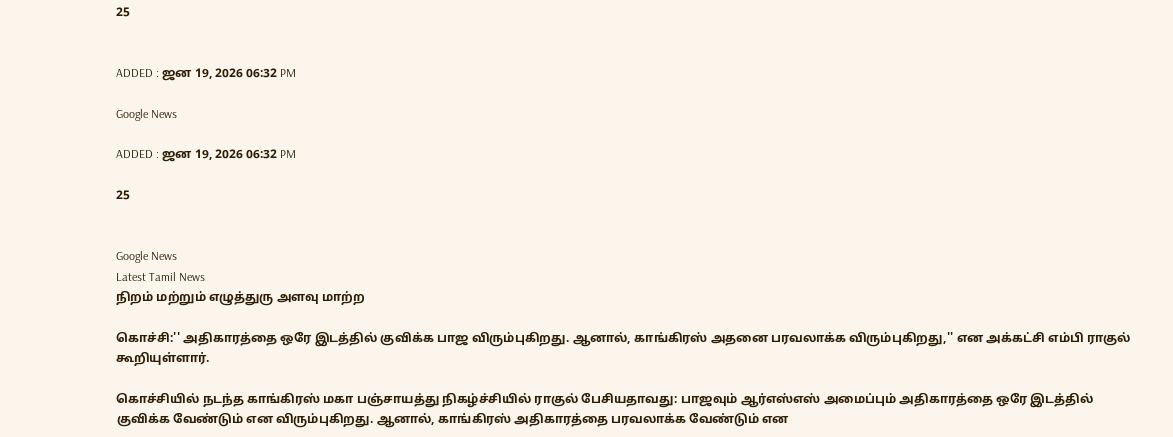25


ADDED : ஜன 19, 2026 06:32 PM

Google News

ADDED : ஜன 19, 2026 06:32 PM

25


Google News
Latest Tamil News
நிறம் மற்றும் எழுத்துரு அளவு மாற்ற

கொச்சி:'' அதிகாரத்தை ஒரே இடத்தில் குவிக்க பாஜ விரும்புகிறது. ஆனால், காங்கிரஸ் அதனை பரவலாக்க விரும்புகிறது,'' என அக்கட்சி எம்பி ராகுல் கூறியுள்ளார்.

கொச்சியில் நடந்த காங்கிரஸ் மகா பஞ்சாயத்து நிகழ்ச்சியில் ராகுல் பேசியதாவது: பாஜவும் ஆர்எஸ்எஸ் அமைப்பும் அதிகாரத்தை ஒரே இடத்தில் குவிக்க வேண்டும் என விரும்புகிறது. ஆனால், காங்கிரஸ் அதிகாரத்தை பரவலாக்க வேண்டும் என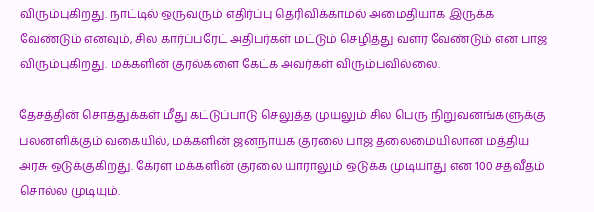விரும்புகிறது. நாட்டில் ஒருவரும் எதிர்ப்பு தெரிவிக்காமல் அமைதியாக இருக்க வேண்டும் எனவும், சில கார்ப்பரேட் அதிபர்கள் மட்டும் செழித்து வளர வேண்டும் என பாஜ விரும்புகிறது. மக்களின் குரல்களை கேட்க அவர்கள் விரும்பவில்லை.

தேசத்தின் சொத்துக்கள் மீது கட்டுப்பாடு செலுத்த முயலும் சில பெரு நிறுவனங்களுக்கு பலனளிக்கும் வகையில், மக்களின் ஜனநாயக குரலை பாஜ தலைமையிலான மத்திய அரசு ஒடுக்குகிறது. கேரள மக்களின் குரலை யாராலும் ஒடுக்க முடியாது என 100 சதவீதம் சொல்ல முடியும்.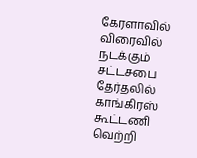கேரளாவில் விரைவில் நடக்கும் சட்டசபை தேர்தலில் காங்கிரஸ் கூட்டணி வெற்றி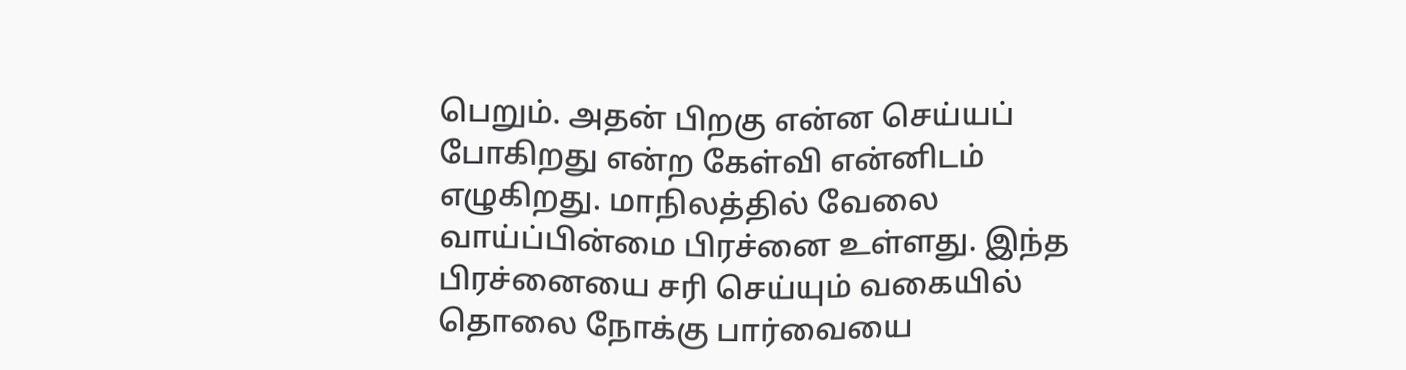பெறும். அதன் பிறகு என்ன செய்யப் போகிறது என்ற கேள்வி என்னிடம் எழுகிறது. மாநிலத்தில் வேலை வாய்ப்பின்மை பிரச்னை உள்ளது. இந்த பிரச்னையை சரி செய்யும் வகையில் தொலை நோக்கு பார்வையை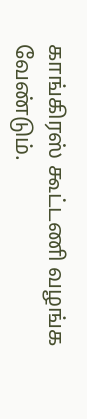காங்கிரஸ் கூட்டணி வழங்க வேண்டும்.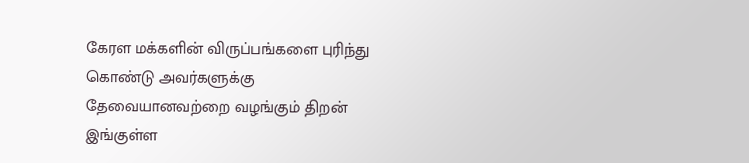கேரள மக்களின் விருப்பங்களை புரிந்து கொண்டு அவர்களுக்கு தேவையானவற்றை வழங்கும் திறன் இங்குள்ள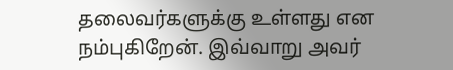தலைவர்களுக்கு உள்ளது என நம்புகிறேன். இவ்வாறு அவர்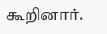கூறினார்.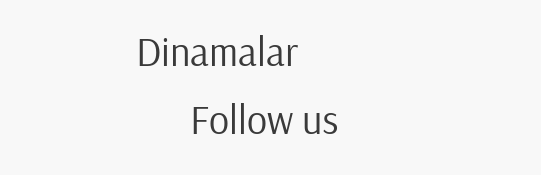Dinamalar
      Follow us